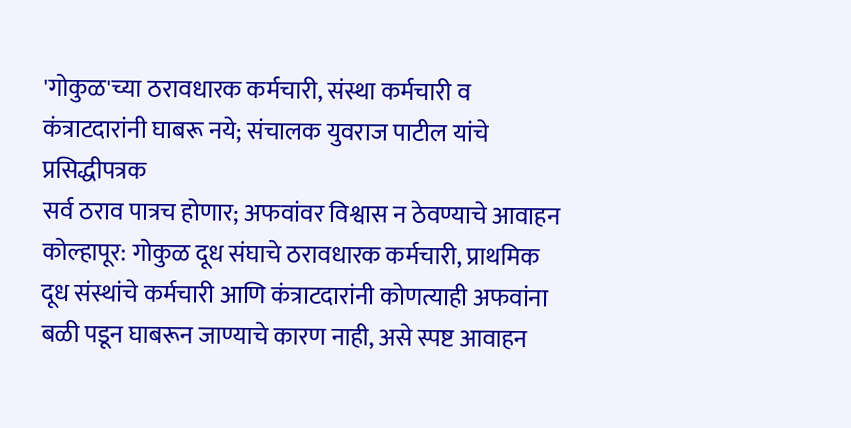'गोकुळ'च्या ठरावधारक कर्मचारी, संस्था कर्मचारी व कंत्राटदारांनी घाबरू नये; संचालक युवराज पाटील यांचे प्रसिद्धीपत्रक
सर्व ठराव पात्रच होणार; अफवांवर विश्वास न ठेवण्याचे आवाहन
कोल्हापूर: गोकुळ दूध संघाचे ठरावधारक कर्मचारी, प्राथमिक दूध संस्थांचे कर्मचारी आणि कंत्राटदारांनी कोणत्याही अफवांना बळी पडून घाबरून जाण्याचे कारण नाही, असे स्पष्ट आवाहन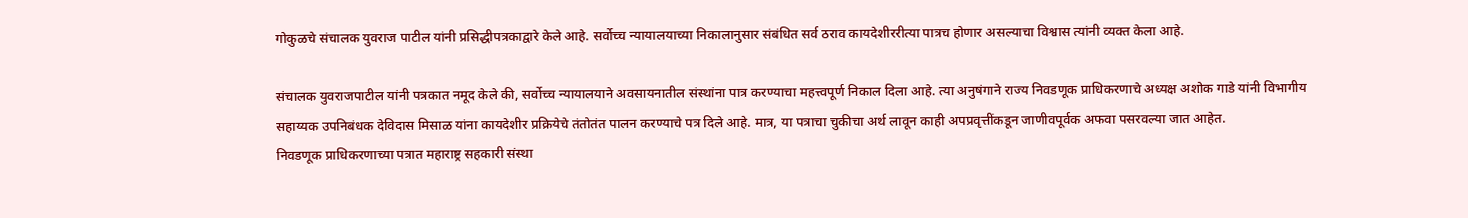गोकुळचे संचालक युवराज पाटील यांनी प्रसिद्धीपत्रकाद्वारे केले आहे. सर्वोच्च न्यायालयाच्या निकालानुसार संबंधित सर्व ठराव कायदेशीररीत्या पात्रच होणार असल्याचा विश्वास त्यांनी व्यक्त केला आहे.

संचालक युवराजपाटील यांनी पत्रकात नमूद केले की, सर्वोच्च न्यायालयाने अवसायनातील संस्थांना पात्र करण्याचा महत्त्वपूर्ण निकाल दिला आहे. त्या अनुषंगाने राज्य निवडणूक प्राधिकरणाचे अध्यक्ष अशोक गाडे यांनी विभागीय सहाय्यक उपनिबंधक देविदास मिसाळ यांना कायदेशीर प्रक्रियेचे तंतोतंत पालन करण्याचे पत्र दिले आहे. मात्र, या पत्राचा चुकीचा अर्थ लावून काही अपप्रवृत्तींकडून जाणीवपूर्वक अफवा पसरवल्या जात आहेत.
निवडणूक प्राधिकरणाच्या पत्रात महाराष्ट्र सहकारी संस्था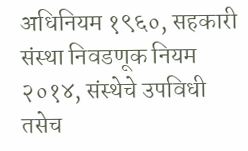अधिनियम १९६०, सहकारी संस्था निवडणूक नियम २०१४, संस्थेचे उपविधी तसेच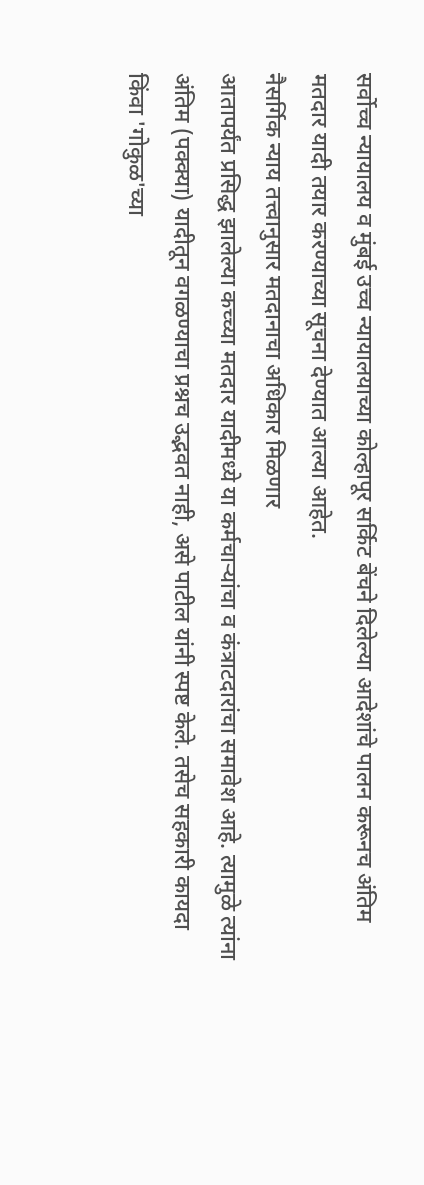सर्वोच्च न्यायालय व मुंबई उच्च न्यायालयाच्या कोल्हापूर सर्किट बेंचने दिलेल्या आदेशांचे पालन करूनच अंतिम मतदार यादी तयार करण्याच्या सूचना देण्यात आल्या आहेत.
नैसर्गिक न्याय तत्त्वानुसार मतदानाचा अधिकार मिळणार
आतापर्यंत प्रसिद्ध झालेल्या कच्च्या मतदार यादीमध्ये या कर्मचाऱ्यांचा व कंत्राटदारांचा समावेश आहे. त्यामुळे त्यांना अंतिम (पक्क्या) यादीतून वगळण्याचा प्रश्नच उद्भवत नाही, असे पाटील यांनी स्पष्ट केले. तसेच सहकारी कायदा किंवा 'गोकुळ'च्या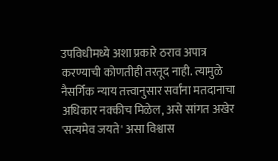उपविधीमध्ये अशा प्रकारे ठराव अपात्र करण्याची कोणतीही तरतूद नाही. त्यामुळे नैसर्गिक न्याय तत्त्वानुसार सर्वांना मतदानाचा अधिकार नक्कीच मिळेल, असे सांगत अखेर 'सत्यमेव जयते' असा विश्वास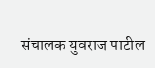संचालक युवराज पाटील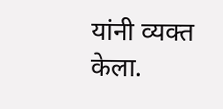यांनी व्यक्त केला.